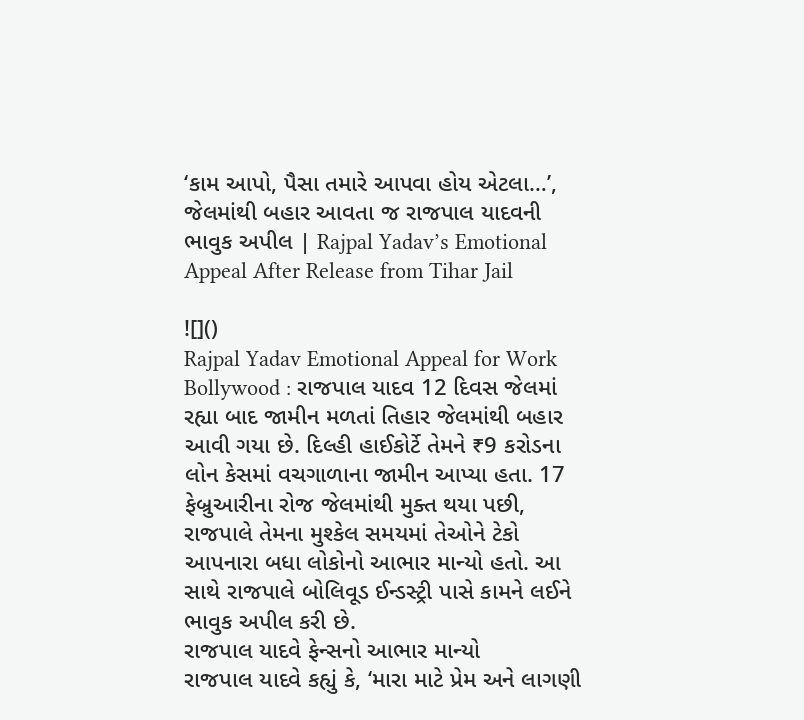‘કામ આપો, પૈસા તમારે આપવા હોય એટલા…’, જેલમાંથી બહાર આવતા જ રાજપાલ યાદવની ભાવુક અપીલ | Rajpal Yadav’s Emotional Appeal After Release from Tihar Jail

![]()
Rajpal Yadav Emotional Appeal for Work Bollywood : રાજપાલ યાદવ 12 દિવસ જેલમાં રહ્યા બાદ જામીન મળતાં તિહાર જેલમાંથી બહાર આવી ગયા છે. દિલ્હી હાઈકોર્ટે તેમને ₹9 કરોડના લોન કેસમાં વચગાળાના જામીન આપ્યા હતા. 17 ફેબ્રુઆરીના રોજ જેલમાંથી મુક્ત થયા પછી, રાજપાલે તેમના મુશ્કેલ સમયમાં તેઓને ટેકો આપનારા બધા લોકોનો આભાર માન્યો હતો. આ સાથે રાજપાલે બોલિવૂડ ઈન્ડસ્ટ્રી પાસે કામને લઈને ભાવુક અપીલ કરી છે.
રાજપાલ યાદવે ફેન્સનો આભાર માન્યો
રાજપાલ યાદવે કહ્યું કે, ‘મારા માટે પ્રેમ અને લાગણી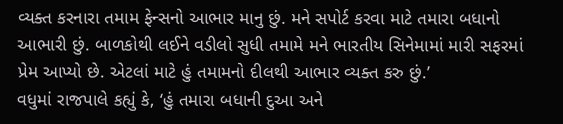વ્યક્ત કરનારા તમામ ફેન્સનો આભાર માનુ છું. મને સપોર્ટ કરવા માટે તમારા બધાનો આભારી છું. બાળકોથી લઈને વડીલો સુધી તમામે મને ભારતીય સિનેમામાં મારી સફરમાં પ્રેમ આપ્યો છે. એટલાં માટે હું તમામનો દીલથી આભાર વ્યક્ત કરુ છું.’
વધુમાં રાજપાલે કહ્યું કે, ‘હું તમારા બધાની દુઆ અને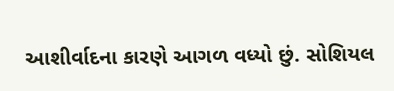આશીર્વાદના કારણે આગળ વધ્યો છું. સોશિયલ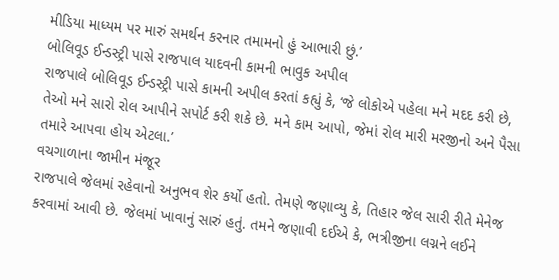મીડિયા માધ્યમ પર મારું સમર્થન કરનાર તમામનો હું આભારી છું.’
બોલિવૂડ ઈન્ડસ્ટ્રી પાસે રાજપાલ યાદવની કામની ભાવુક અપીલ
રાજપાલે બોલિવૂડ ઈન્ડસ્ટ્રી પાસે કામની અપીલ કરતાં કહ્યું કે, ‘જે લોકોએ પહેલા મને મદદ કરી છે, તેઓ મને સારો રોલ આપીને સપોર્ટ કરી શકે છે. મને કામ આપો, જેમાં રોલ મારી મરજીનો અને પૈસા તમારે આપવા હોય એટલા.’
વચગાળાના જામીન મંજૂર
રાજપાલે જેલમાં રહેવાનો અનુભવ શેર કર્યો હતો. તેમણે જણાવ્યુ કે, તિહાર જેલ સારી રીતે મેનેજ કરવામાં આવી છે. જેલમાં ખાવાનું સારું હતું. તમને જણાવી દઈએ કે, ભત્રીજીના લગ્નને લઈને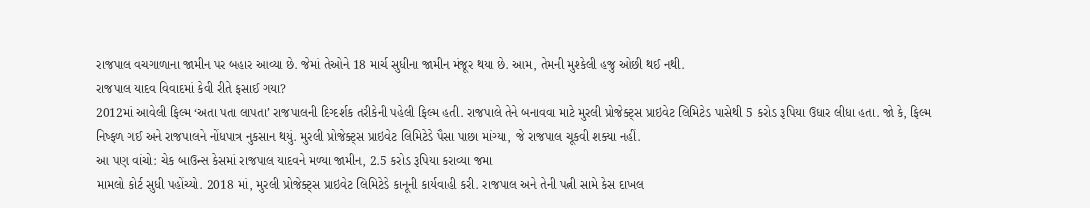રાજપાલ વચગાળાના જામીન પર બહાર આવ્યા છે. જેમાં તેઓને 18 માર્ચ સુધીના જામીન મંજૂર થયા છે. આમ, તેમની મુશ્કેલી હજુ ઓછી થઈ નથી.
રાજપાલ યાદવ વિવાદમાં કેવી રીતે ફસાઈ ગયા?
2012માં આવેલી ફિલ્મ ‘અતા પતા લાપતા’ રાજપાલની દિગ્દર્શક તરીકેની પહેલી ફિલ્મ હતી. રાજપાલે તેને બનાવવા માટે મુરલી પ્રોજેક્ટ્સ પ્રાઇવેટ લિમિટેડ પાસેથી 5 કરોડ રૂપિયા ઉધાર લીધા હતા. જો કે, ફિલ્મ નિષ્ફળ ગઈ અને રાજપાલને નોંધપાત્ર નુકસાન થયું. મુરલી પ્રોજેક્ટ્સ પ્રાઇવેટ લિમિટેડે પૈસા પાછા માંગ્યા, જે રાજપાલ ચૂકવી શક્યા નહીં.
આ પણ વાંચો: ચેક બાઉન્સ કેસમાં રાજપાલ યાદવને મળ્યા જામીન, 2.5 કરોડ રૂપિયા કરાવ્યા જમા
મામલો કોર્ટ સુધી પહોંચ્યો. 2018 માં, મુરલી પ્રોજેક્ટ્સ પ્રાઇવેટ લિમિટેડે કાનૂની કાર્યવાહી કરી. રાજપાલ અને તેની પત્ની સામે કેસ દાખલ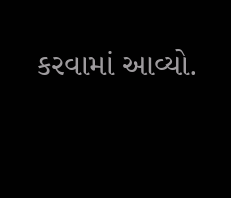કરવામાં આવ્યો.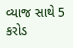વ્યાજ સાથે 5 કરોડ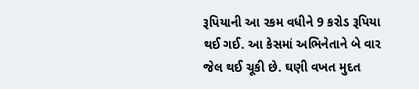રૂપિયાની આ રકમ વધીને 9 કરોડ રૂપિયા થઈ ગઈ. આ કેસમાં અભિનેતાને બે વાર જેલ થઈ ચૂકી છે. ઘણી વખત મુદત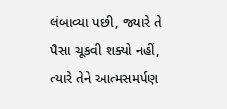લંબાવ્યા પછી, જ્યારે તે પૈસા ચૂકવી શક્યો નહીં, ત્યારે તેને આત્મસમર્પણ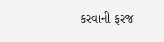કરવાની ફરજ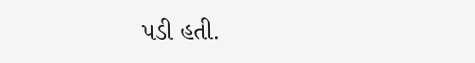પડી હતી.